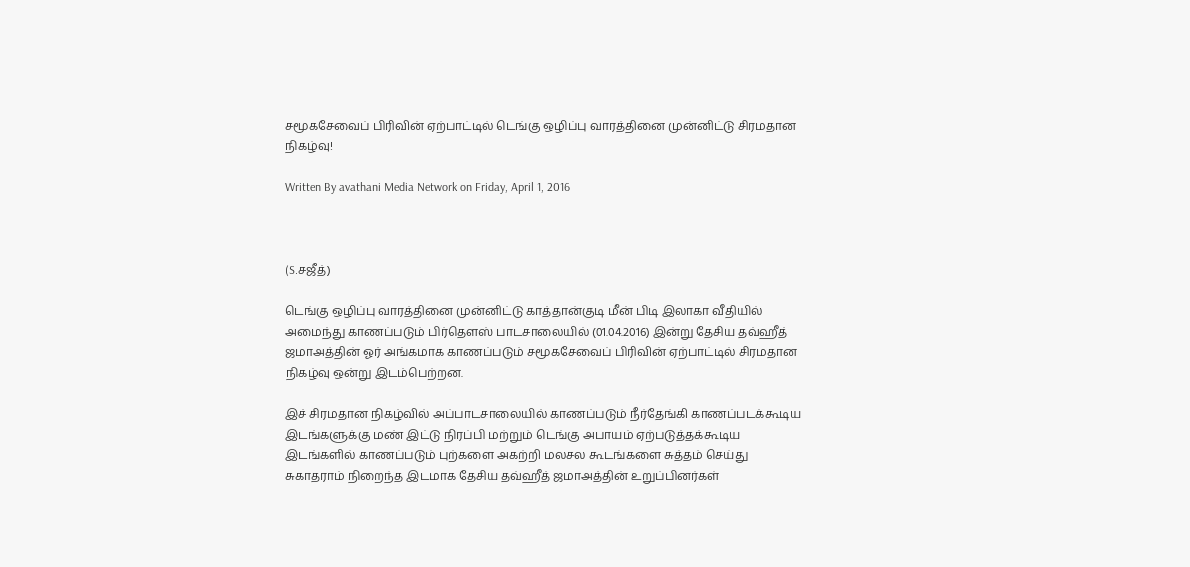சமூகசேவைப் பிரிவின் ஏற்பாட்டில் டெங்கு ஒழிப்பு வாரத்தினை முன்னிட்டு சிரமதான நிகழ்வு!

Written By avathani Media Network on Friday, April 1, 2016



(S.சஜீத்)

டெங்கு ஒழிப்பு வாரத்தினை முன்னிட்டு காத்தான்குடி மீன் பிடி இலாகா வீதியில் அமைந்து காணப்படும் பிர்தௌஸ் பாடசாலையில் (01.04.2016) இன்று தேசிய தவ்ஹீத் ஜமாஅத்தின் ஓர் அங்கமாக காணப்படும் சமூகசேவைப் பிரிவின் ஏற்பாட்டில் சிரமதான நிகழ்வு ஒன்று இடம்பெற்றன.

இச் சிரமதான நிகழ்வில் அப்பாடசாலையில் காணப்படும் நீர்தேங்கி காணப்படக்கூடிய இடங்களுக்கு மண் இட்டு நிரப்பி மற்றும் டெங்கு அபாயம் ஏற்படுத்தக்கூடிய இடங்களில் காணப்படும் புற்களை அகற்றி மலசல கூடங்களை சுத்தம் செய்து சுகாதராம் நிறைந்த இடமாக தேசிய தவ்ஹீத் ஜமாஅத்தின் உறுப்பினர்கள்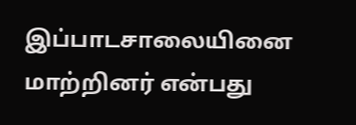இப்பாடசாலையினை மாற்றினர் என்பது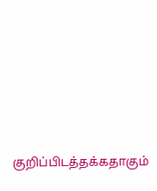குறிப்பிடத்தக்கதாகும்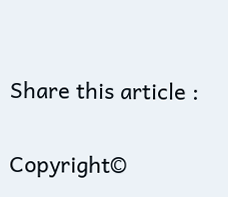Share this article :

Copyright©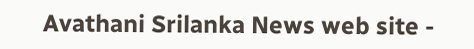Avathani Srilanka News web site -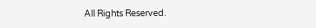All Rights Reserved.